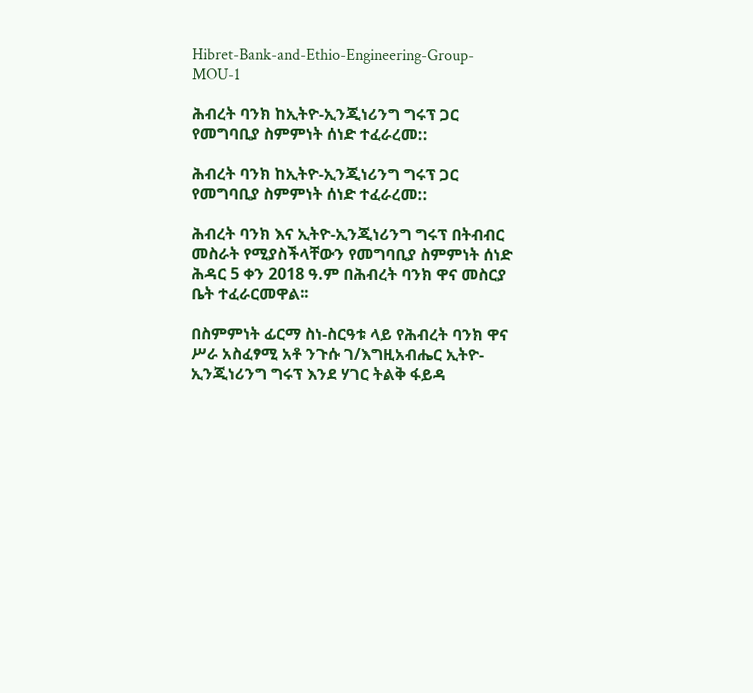Hibret-Bank-and-Ethio-Engineering-Group-MOU-1

ሕብረት ባንክ ከኢትዮ-ኢንጂነሪንግ ግሩፕ ጋር የመግባቢያ ስምምነት ሰነድ ተፈራረመ::

ሕብረት ባንክ ከኢትዮ-ኢንጂነሪንግ ግሩፕ ጋር የመግባቢያ ስምምነት ሰነድ ተፈራረመ::

ሕብረት ባንክ እና ኢትዮ-ኢንጂነሪንግ ግሩፕ በትብብር መስራት የሚያስችላቸውን የመግባቢያ ስምምነት ሰነድ ሕዳር 5 ቀን 2018 ዓ.ም በሕብረት ባንክ ዋና መስርያ ቤት ተፈራርመዋል፡፡

በስምምነት ፊርማ ስነ-ስርዓቱ ላይ የሕብረት ባንክ ዋና ሥራ አስፈፃሚ አቶ ንጉሱ ገ/እግዚአብሔር ኢትዮ-ኢንጂነሪንግ ግሩፕ እንደ ሃገር ትልቅ ፋይዳ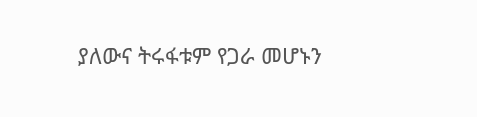ያለውና ትሩፋቱም የጋራ መሆኑን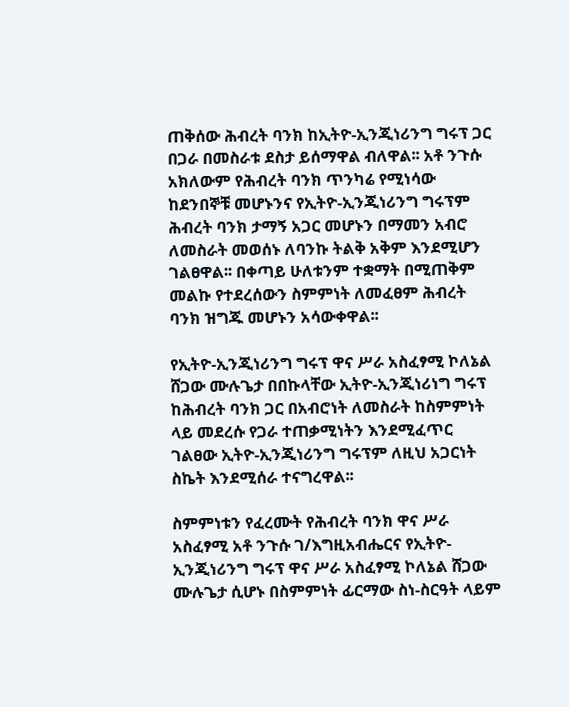ጠቅሰው ሕብረት ባንክ ከኢትዮ-ኢንጂነሪንግ ግሩፕ ጋር በጋራ በመስራቱ ደስታ ይሰማዋል ብለዋል፡፡ አቶ ንጉሱ አክለውም የሕብረት ባንክ ጥንካሬ የሚነሳው ከደንበኞቹ መሆኑንና የኢትዮ-ኢንጂነሪንግ ግሩፕም ሕብረት ባንክ ታማኝ አጋር መሆኑን በማመን አብሮ ለመስራት መወሰኑ ለባንኩ ትልቅ አቅም እንደሚሆን ገልፀዋል፡፡ በቀጣይ ሁለቱንም ተቋማት በሚጠቅም መልኩ የተደረሰውን ስምምነት ለመፈፀም ሕብረት ባንክ ዝግጁ መሆኑን አሳውቀዋል፡፡

የኢትዮ-ኢንጂነሪንግ ግሩፕ ዋና ሥራ አስፈፃሚ ኮለኔል ሸጋው ሙሉጌታ በበኩላቸው ኢትዮ-ኢንጂነሪነግ ግሩፕ ከሕብረት ባንክ ጋር በአብሮነት ለመስራት ከስምምነት ላይ መደረሱ የጋራ ተጠቃሚነትን እንደሚፈጥር ገልፀው ኢትዮ-ኢንጂነሪንግ ግሩፕም ለዚህ አጋርነት ስኬት እንደሚሰራ ተናግረዋል፡፡

ስምምነቱን የፈረሙት የሕብረት ባንክ ዋና ሥራ አስፈፃሚ አቶ ንጉሱ ገ/እግዚአብሔርና የኢትዮ-ኢንጂነሪንግ ግሩፕ ዋና ሥራ አስፈፃሚ ኮለኔል ሸጋው ሙሉጌታ ሲሆኑ በስምምነት ፊርማው ስነ-ስርዓት ላይም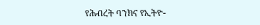የሕብረት ባንክና የኢትዮ-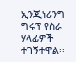ኢንጂነሪንግ ግሩፕ የስራ ሃላፊዎች ተገኝተዋል፡፡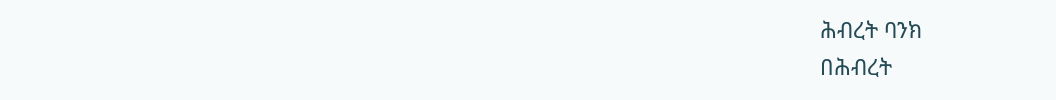ሕብረት ባንክ
በሕብረት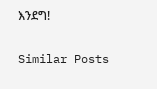እንደግ!

Similar Posts